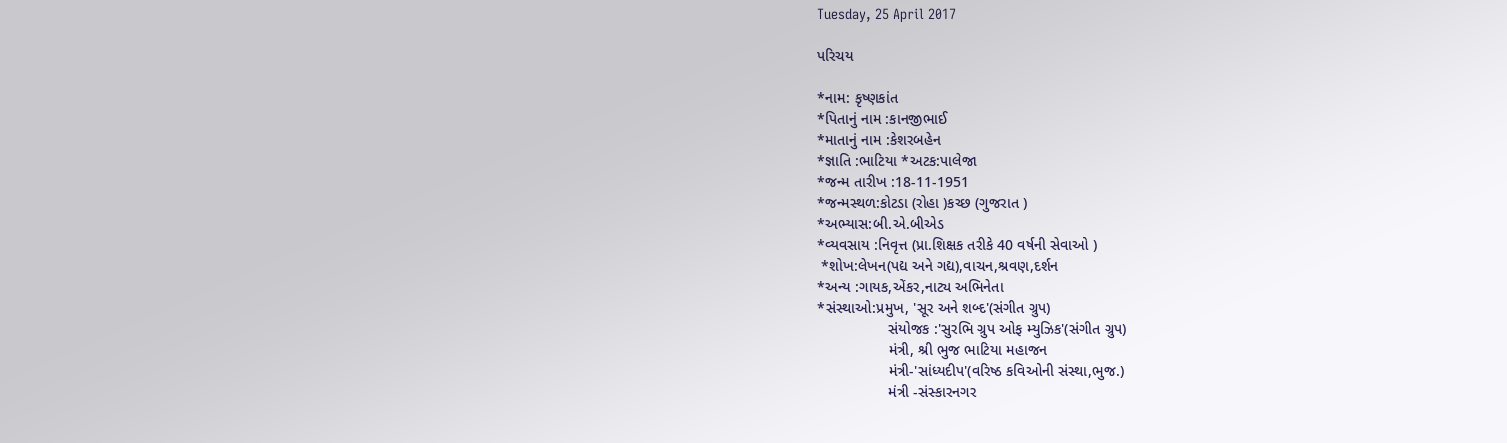Tuesday, 25 April 2017

પરિચય

*નામ: કૃષ્ણકાંત
*પિતાનું નામ :કાનજીભાઈ
*માતાનું નામ :કેશરબહેન
*જ્ઞાતિ :ભાટિયા *અટક:પાલેજા
*જન્મ તારીખ :18-11-1951
*જન્મસ્થળ:કોટડા (રોહા )કચ્છ (ગુજરાત )
*અભ્યાસ:બી.એ.બીએડ
*વ્યવસાય :નિવૃત્ત (પ્રા.શિક્ષક તરીકે 40 વર્ષની સેવાઓ )
 *શોખ:લેખન(પદ્ય અને ગદ્ય),વાચન,શ્રવણ,દર્શન
*અન્ય :ગાયક,એંકર,નાટ્ય અભિનેતા
*સંસ્થાઓ:પ્રમુખ, 'સૂર અને શબ્દ'(સંગીત ગ્રુપ)
                 સંયોજક :'સુરભિ ગ્રુપ ઓફ મ્યુઝિક'(સંગીત ગ્રુપ)
                 મંત્રી, શ્રી ભુજ ભાટિયા મહાજન
                 મંત્રી-'સાંધ્યદીપ'(વરિષ્ઠ કવિઓની સંસ્થા,ભુજ.)
                 મંત્રી -સંસ્કારનગર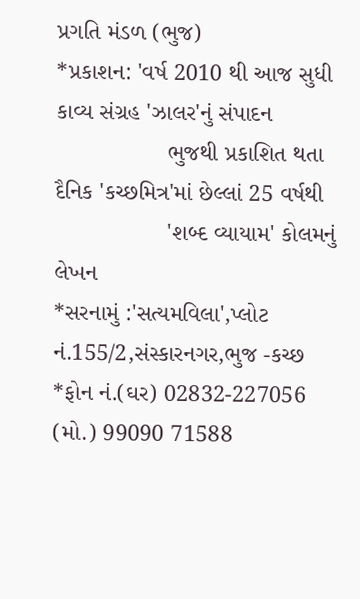પ્રગતિ મંડળ (ભુજ)
*પ્રકાશન: 'વર્ષ 2010 થી આજ સુધી કાવ્ય સંગ્રહ 'ઝાલર'નું સંપાદન
                 ભુજથી પ્રકાશિત થતા દૈનિક 'કચ્છમિત્ર'માં છેલ્લાં 25 વર્ષથી
                 'શબ્દ વ્યાયામ' કોલમનું લેખન
*સરનામું :'સત્યમવિલા',પ્લોટ નં.155/2,સંસ્કારનગર,ભુજ -કચ્છ
*ફોન નં.(ઘર) 02832-227056 (મો.) 99090 71588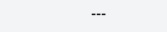---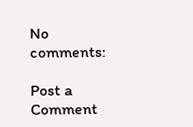No comments:

Post a Comment